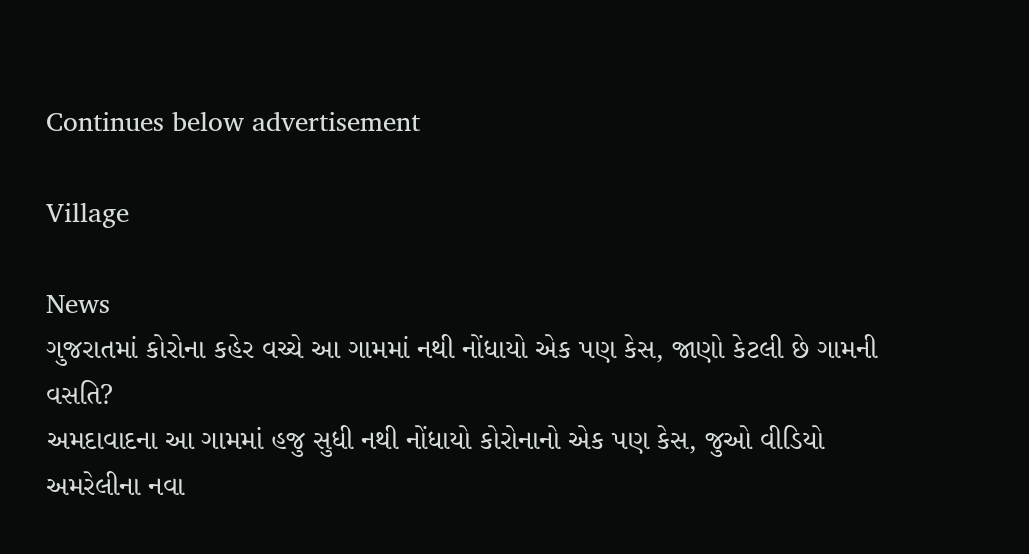Continues below advertisement

Village

News
ગુજરાતમાં કોરોના કહેર વચ્ચે આ ગામમાં નથી નોંધાયો એક પણ કેસ, જાણો કેટલી છે ગામની વસતિ?
અમદાવાદના આ ગામમાં હજુ સુધી નથી નોંધાયો કોરોનાનો એક પણ કેસ, જુઓ વીડિયો
અમરેલીના નવા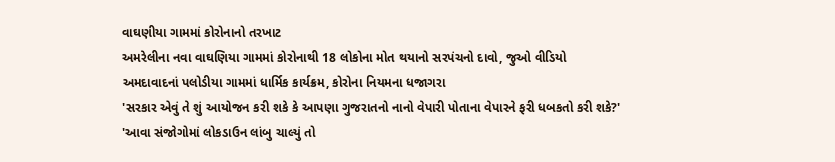વાઘણીયા ગામમાં કોરોનાનો તરખાટ
અમરેલીના નવા વાઘણિયા ગામમાં કોરોનાથી 18 લોકોના મોત થયાનો સરપંચનો દાવો, જુઓ વીડિયો
અમદાવાદનાં પલોડીયા ગામમાં ધાર્મિક કાર્યક્રમ, કોરોના નિયમના ધજાગરા
'સરકાર એવું તે શું આયોજન કરી શકે કે આપણા ગુજરાતનો નાનો વેપારી પોતાના વેપારને ફરી ધબકતો કરી શકે?'
'આવા સંજોગોમાં લોકડાઉન લાંબુ ચાલ્યું તો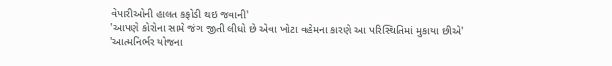વેપારીઓની હાલત કફોડી થઇ જવાની'
'આપણે કોરોના સામે જંગ જીતી લીધો છે એવા ખોટા વહેમના કારણે આ પરિસ્થિતિમાં મુકાયા છીએ'
'આત્મનિર્ભર યોજના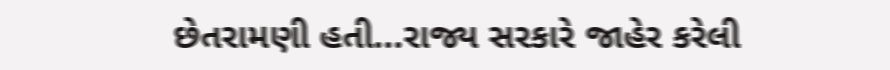છેતરામણી હતી...રાજ્ય સરકારે જાહેર કરેલી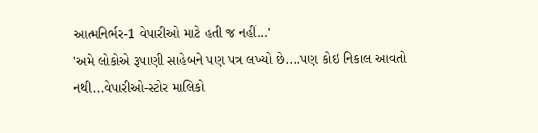આત્મનિર્ભર-1 વેપારીઓ માટે હતી જ નહીં...'
'અમે લોકોએ રૂપાણી સાહેબને પણ પત્ર લખ્યો છે....પણ કોઇ નિકાલ આવતો નથી...વેપારીઓ-સ્ટોર માલિકો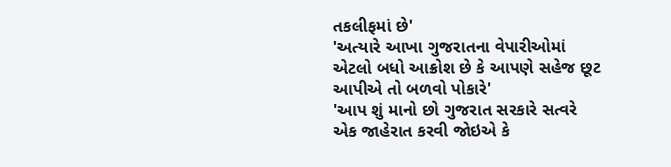તકલીફમાં છે'
'અત્યારે આખા ગુજરાતના વેપારીઓમાં એટલો બધો આક્રોશ છે કે આપણે સહેજ છૂટ આપીએ તો બળવો પોકારે'
'આપ શું માનો છો ગુજરાત સરકારે સત્વરે એક જાહેરાત કરવી જોઇએ કે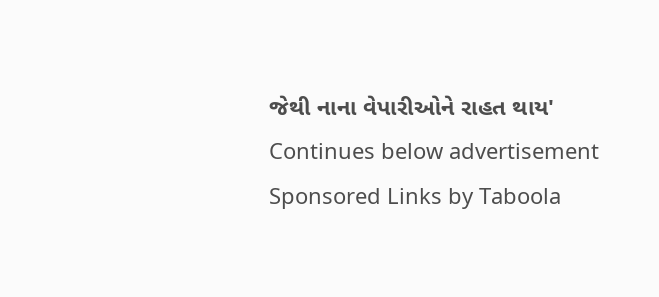જેથી નાના વેપારીઓને રાહત થાય'
Continues below advertisement
Sponsored Links by Taboola